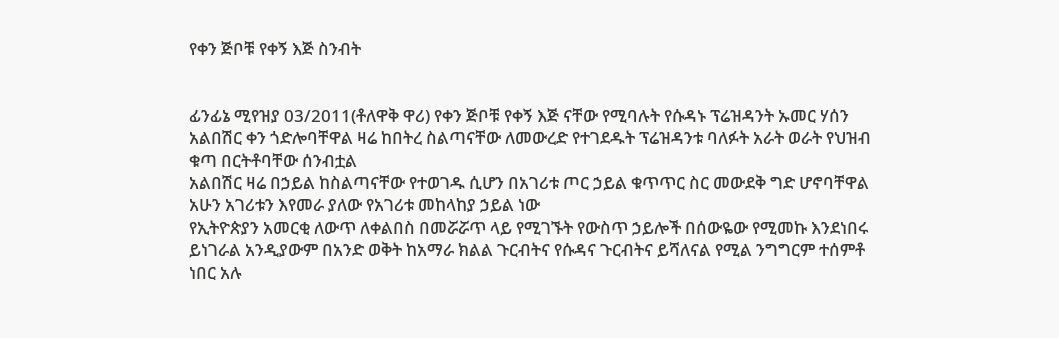የቀን ጅቦቹ የቀኝ እጅ ስንብት


ፊንፊኔ ሚየዝያ 03/2011(ቶለዋቅ ዋሪ) የቀን ጅቦቹ የቀኝ እጅ ናቸው የሚባሉት የሱዳኑ ፕሬዝዳንት ኡመር ሃሰን አልበሽር ቀን ጎድሎባቸዋል ዛሬ ከበትረ ስልጣናቸው ለመውረድ የተገደዱት ፕሬዝዳንቱ ባለፉት አራት ወራት የህዝብ ቁጣ በርትቶባቸው ሰንብቷል
አልበሽር ዛሬ በኃይል ከስልጣናቸው የተወገዱ ሲሆን በአገሪቱ ጦር ኃይል ቁጥጥር ስር መውደቅ ግድ ሆኖባቸዋል አሁን አገሪቱን እየመራ ያለው የአገሪቱ መከላከያ ኃይል ነው
የኢትዮጵያን አመርቂ ለውጥ ለቀልበስ በመሯሯጥ ላይ የሚገኙት የውስጥ ኃይሎች በሰውዬው የሚመኩ እንደነበሩ ይነገራል አንዲያውም በአንድ ወቅት ከአማራ ክልል ጉርብትና የሱዳና ጉርብትና ይሻለናል የሚል ንግግርም ተሰምቶ ነበር አሉ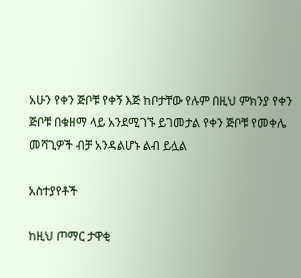አሁን የቀን ጅቦቹ የቀኝ እጅ ከቦታቸው የሉም በዚህ ምክንያ የቀን ጅቦቹ በቁዘማ ላይ አንደሚገኙ ይገመታል የቀን ጅቦቹ የመቀሌ መሻጊዎች ብቻ አንዳልሆኑ ልብ ይሏል

አስተያየቶች

ከዚህ ጦማር ታዋቂ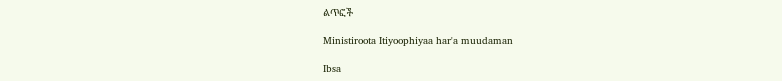ልጥፎች

Ministiroota Itiyoophiyaa har'a muudaman

Ibsa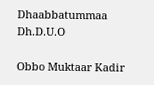Dhaabbatummaa Dh.D.U.O

Obbo Muktaar Kadir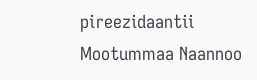pireezidaantii Mootummaa Naannoo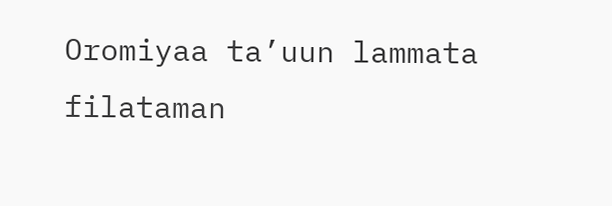Oromiyaa ta’uun lammata filataman